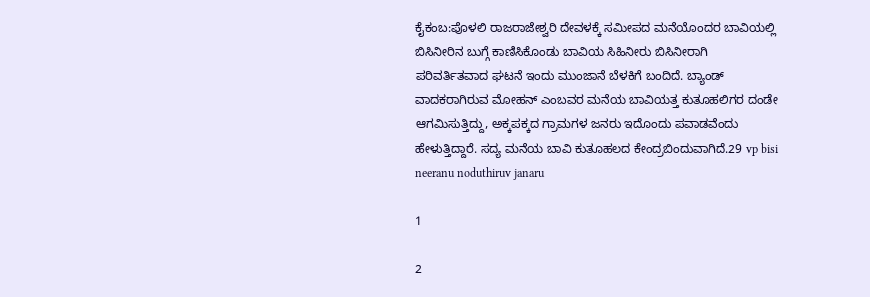ಕೈಕಂಬ:ಪೊಳಲಿ ರಾಜರಾಜೇಶ್ವರಿ ದೇವಳಕ್ಕೆ ಸಮೀಪದ ಮನೆಯೊಂದರ ಬಾವಿಯಲ್ಲಿ ಬಿಸಿನೀರಿನ ಬುಗ್ಗೆ ಕಾಣಿಸಿಕೊಂಡು ಬಾವಿಯ ಸಿಹಿನೀರು ಬಿಸಿನೀರಾಗಿ ಪರಿವರ್ತಿತವಾದ ಘಟನೆ ಇಂದು ಮುಂಜಾನೆ ಬೆಳಕಿಗೆ ಬಂದಿದೆ. ಬ್ಯಾಂಡ್ ವಾದಕರಾಗಿರುವ ಮೋಹನ್ ಎಂಬವರ ಮನೆಯ ಬಾವಿಯತ್ತ ಕುತೂಹಲಿಗರ ದಂಡೇ ಆಗಮಿಸುತ್ತಿದ್ದು, ಅಕ್ಕಪಕ್ಕದ ಗ್ರಾಮಗಳ ಜನರು ಇದೊಂದು ಪವಾಡವೆಂದು ಹೇಳುತ್ತಿದ್ದಾರೆ. ಸದ್ಯ ಮನೆಯ ಬಾವಿ ಕುತೂಹಲದ ಕೇಂದ್ರಬಿಂದುವಾಗಿದೆ.29 vp bisi neeranu noduthiruv janaru

1

2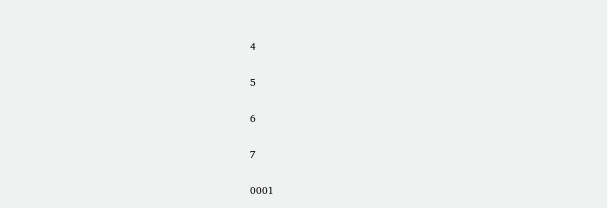4

5

6

7

0001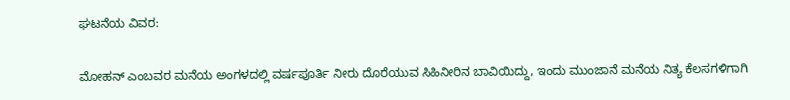ಘಟನೆಯ ವಿವರ:

ಮೋಹನ್ ಎಂಬವರ ಮನೆಯ ಅಂಗಳದಲ್ಲಿ ವರ್ಷಪೂರ್ತಿ ನೀರು ದೊರೆಯುವ ಸಿಹಿನೀರಿನ ಬಾವಿಯಿದ್ದು, ಇಂದು ಮುಂಜಾನೆ ಮನೆಯ ನಿತ್ಯ ಕೆಲಸಗಳಿಗಾಗಿ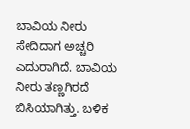ಬಾವಿಯ ನೀರು ಸೇದಿದಾಗ ಅಚ್ಚರಿ ಎದುರಾಗಿದೆ. ಬಾವಿಯ ನೀರು ತಣ್ಣಗಿರದೆ ಬಿಸಿಯಾಗಿತ್ತು. ಬಳಿಕ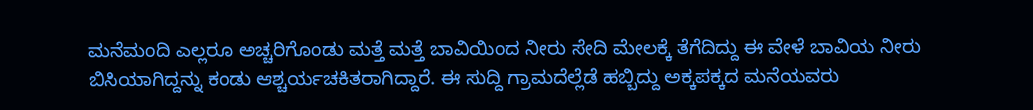ಮನೆಮಂದಿ ಎಲ್ಲರೂ ಅಚ್ಚರಿಗೊಂಡು ಮತ್ತೆ ಮತ್ತೆ ಬಾವಿಯಿಂದ ನೀರು ಸೇದಿ ಮೇಲಕ್ಕೆ ತೆಗೆದಿದ್ದು ಈ ವೇಳೆ ಬಾವಿಯ ನೀರು ಬಿಸಿಯಾಗಿದ್ದನ್ನು ಕಂಡು ಆಶ್ಚರ್ಯಚಕಿತರಾಗಿದ್ದಾರೆ. ಈ ಸುದ್ದಿ ಗ್ರಾಮದೆಲ್ಲೆಡೆ ಹಬ್ಬಿದ್ದು ಅಕ್ಕಪಕ್ಕದ ಮನೆಯವರು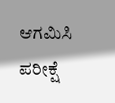ಆಗಮಿಸಿ ಪರೀಕ್ಷೆ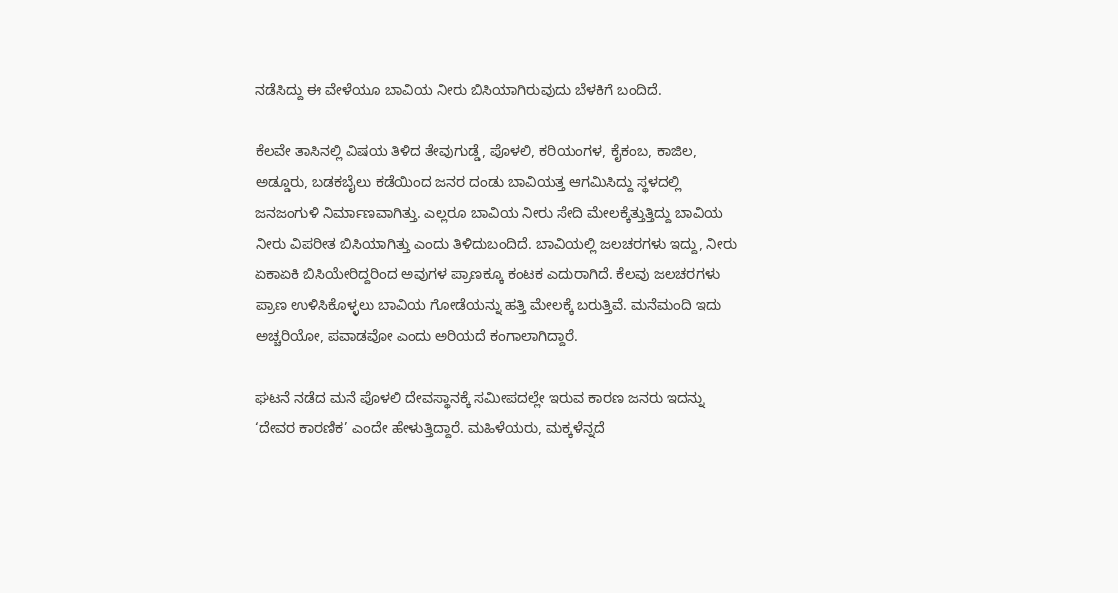ನಡೆಸಿದ್ದು ಈ ವೇಳೆಯೂ ಬಾವಿಯ ನೀರು ಬಿಸಿಯಾಗಿರುವುದು ಬೆಳಕಿಗೆ ಬಂದಿದೆ.

ಕೆಲವೇ ತಾಸಿನಲ್ಲಿ ವಿಷಯ ತಿಳಿದ ತೇವುಗುಡ್ಡೆ, ಪೊಳಲಿ, ಕರಿಯಂಗಳ, ಕೈಕಂಬ, ಕಾಜಿಲ, ಅಡ್ಡೂರು, ಬಡಕಬೈಲು ಕಡೆಯಿಂದ ಜನರ ದಂಡು ಬಾವಿಯತ್ತ ಆಗಮಿಸಿದ್ದು ಸ್ಥಳದಲ್ಲಿ ಜನಜಂಗುಳಿ ನಿರ್ಮಾಣವಾಗಿತ್ತು. ಎಲ್ಲರೂ ಬಾವಿಯ ನೀರು ಸೇದಿ ಮೇಲಕ್ಕೆತ್ತುತ್ತಿದ್ದು ಬಾವಿಯ ನೀರು ವಿಪರೀತ ಬಿಸಿಯಾಗಿತ್ತು ಎಂದು ತಿಳಿದುಬಂದಿದೆ. ಬಾವಿಯಲ್ಲಿ ಜಲಚರಗಳು ಇದ್ದು, ನೀರು ಏಕಾಏಕಿ ಬಿಸಿಯೇರಿದ್ದರಿಂದ ಅವುಗಳ ಪ್ರಾಣಕ್ಕೂ ಕಂಟಕ ಎದುರಾಗಿದೆ. ಕೆಲವು ಜಲಚರಗಳು ಪ್ರಾಣ ಉಳಿಸಿಕೊಳ್ಳಲು ಬಾವಿಯ ಗೋಡೆಯನ್ನು ಹತ್ತಿ ಮೇಲಕ್ಕೆ ಬರುತ್ತಿವೆ. ಮನೆಮಂದಿ ಇದು ಅಚ್ಚರಿಯೋ, ಪವಾಡವೋ ಎಂದು ಅರಿಯದೆ ಕಂಗಾಲಾಗಿದ್ದಾರೆ.

ಘಟನೆ ನಡೆದ ಮನೆ ಪೊಳಲಿ ದೇವಸ್ಥಾನಕ್ಕೆ ಸಮೀಪದಲ್ಲೇ ಇರುವ ಕಾರಣ ಜನರು ಇದನ್ನು ‘ದೇವರ ಕಾರಣಿಕ’ ಎಂದೇ ಹೇಳುತ್ತಿದ್ದಾರೆ. ಮಹಿಳೆಯರು, ಮಕ್ಕಳೆನ್ನದೆ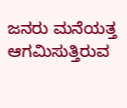ಜನರು ಮನೆಯತ್ತ ಆಗಮಿಸುತ್ತಿರುವ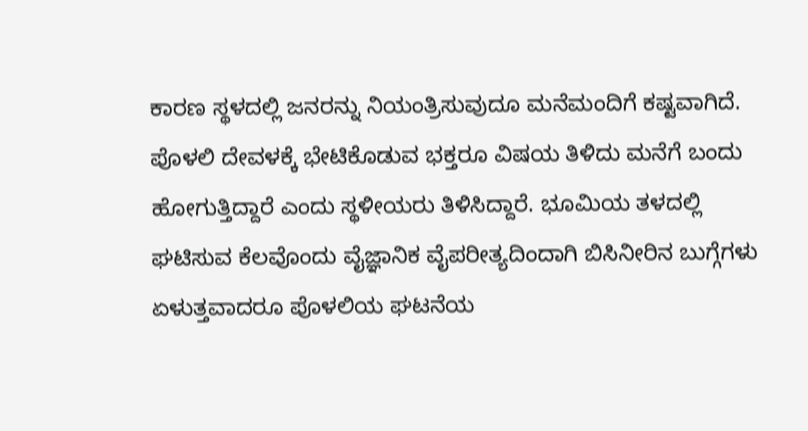ಕಾರಣ ಸ್ಥಳದಲ್ಲಿ ಜನರನ್ನು ನಿಯಂತ್ರಿಸುವುದೂ ಮನೆಮಂದಿಗೆ ಕಷ್ಟವಾಗಿದೆ. ಪೊಳಲಿ ದೇವಳಕ್ಕೆ ಭೇಟಿಕೊಡುವ ಭಕ್ತರೂ ವಿಷಯ ತಿಳಿದು ಮನೆಗೆ ಬಂದು ಹೋಗುತ್ತಿದ್ದಾರೆ ಎಂದು ಸ್ಥಳೀಯರು ತಿಳಿಸಿದ್ದಾರೆ. ಭೂಮಿಯ ತಳದಲ್ಲಿ ಘಟಿಸುವ ಕೆಲವೊಂದು ವೈಜ್ಞಾನಿಕ ವೈಪರೀತ್ಯದಿಂದಾಗಿ ಬಿಸಿನೀರಿನ ಬುಗ್ಗೆಗಳು ಏಳುತ್ತವಾದರೂ ಪೊಳಲಿಯ ಘಟನೆಯ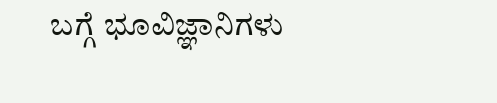ಬಗ್ಗೆ ಭೂವಿಜ್ಞಾನಿಗಳು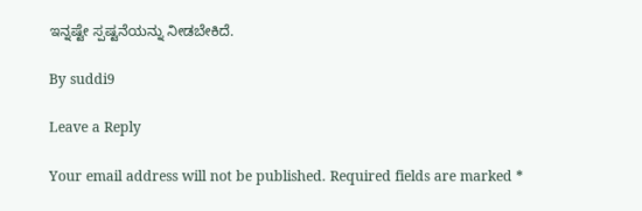ಇನ್ನಷ್ಟೇ ಸ್ಪಷ್ಟನೆಯನ್ನು ನೀಡಬೇಕಿದೆ.

By suddi9

Leave a Reply

Your email address will not be published. Required fields are marked *